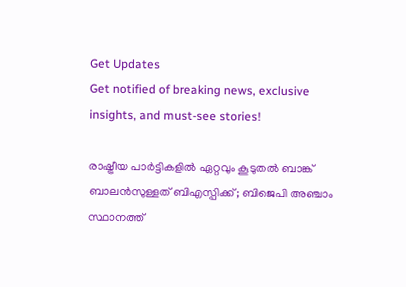Get Updates
Get notified of breaking news, exclusive insights, and must-see stories!

രാഷ്ട്രീയ പാര്‍ട്ടികളില്‍ ഏറ്റവും കൂടുതല്‍ ബാങ്ക് ബാലന്‍സുള്ളത് ബിഎസ്പിക്ക്; ബിജെപി അഞ്ചാം സ്ഥാനത്ത്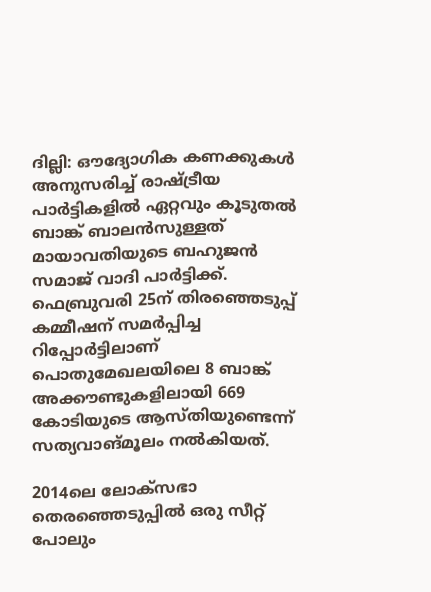ദില്ലി: ഔദ്യോഗിക കണക്കുകള്‍ അനുസരിച്ച് രാഷ്ട്രീയ പാര്‍ട്ടികളില്‍ ഏറ്റവും കൂടുതല്‍ ബാങ്ക് ബാലന്‍സുള്ളത് മായാവതിയുടെ ബഹുജന്‍ സമാജ് വാദി പാര്‍ട്ടിക്ക്. ഫെബ്രുവരി 25ന് തിരഞ്ഞെടുപ്പ് കമ്മീഷന് സമര്‍പ്പിച്ച റിപ്പോര്‍ട്ടിലാണ് പൊതുമേഖലയിലെ 8 ബാങ്ക് അക്കൗണ്ടുകളിലായി 669 കോടിയുടെ ആസ്തിയുണ്ടെന്ന് സത്യവാങ്മൂലം നല്‍കിയത്.

2014ലെ ലോക്‌സഭാ തെരഞ്ഞെടുപ്പില്‍ ഒരു സീറ്റ് പോലും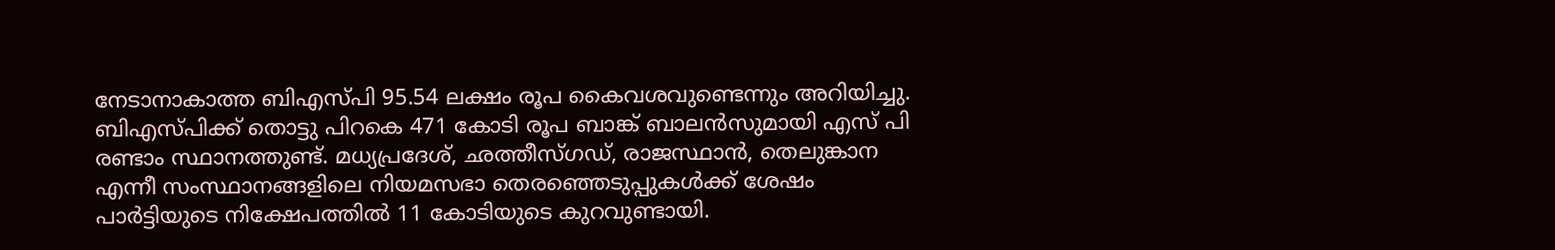നേടാനാകാത്ത ബിഎസ്പി 95.54 ലക്ഷം രൂപ കൈവശവുണ്ടെന്നും അറിയിച്ചു. ബിഎസ്പിക്ക് തൊട്ടു പിറകെ 471 കോടി രൂപ ബാങ്ക് ബാലന്‍സുമായി എസ് പി രണ്ടാം സ്ഥാനത്തുണ്ട്. മധ്യപ്രദേശ്, ഛത്തീസ്ഗഡ്, രാജസ്ഥാന്‍, തെലുങ്കാന എന്നീ സംസ്ഥാനങ്ങളിലെ നിയമസഭാ തെരഞ്ഞെടുപ്പുകള്‍ക്ക് ശേഷം പാര്‍ട്ടിയുടെ നിക്ഷേപത്തില്‍ 11 കോടിയുടെ കുറവുണ്ടായി.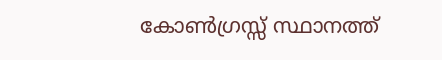കോണ്‍ഗ്രസ്സ് സ്ഥാനത്ത്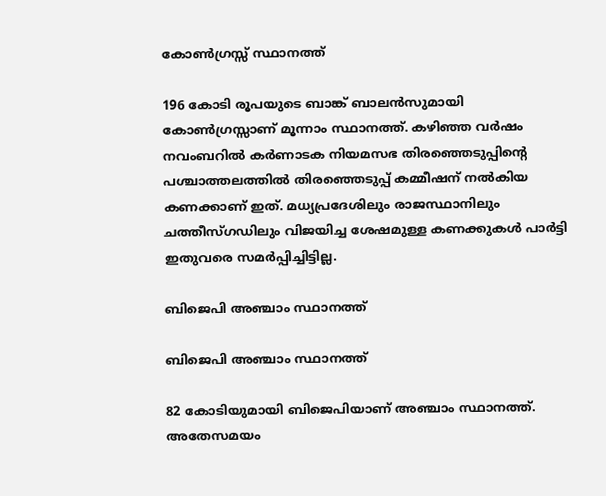കോണ്‍ഗ്രസ്സ് സ്ഥാനത്ത്

196 കോടി രൂപയുടെ ബാങ്ക് ബാലന്‍സുമായി കോണ്‍ഗ്രസ്സാണ് മൂന്നാം സ്ഥാനത്ത്. കഴിഞ്ഞ വര്‍ഷം നവംബറില്‍ കര്‍ണാടക നിയമസഭ തിരഞ്ഞെടുപ്പിന്റെ പശ്ചാത്തലത്തില്‍ തിരഞ്ഞെടുപ്പ് കമ്മീഷന് നല്‍കിയ കണക്കാണ് ഇത്. മധ്യപ്രദേശിലും രാജസ്ഥാനിലും ചത്തീസ്ഗഡിലും വിജയിച്ച ശേഷമുള്ള കണക്കുകള്‍ പാര്‍ട്ടി ഇതുവരെ സമര്‍പ്പിച്ചിട്ടില്ല.

ബിജെപി അഞ്ചാം സ്ഥാനത്ത്

ബിജെപി അഞ്ചാം സ്ഥാനത്ത്

82 കോടിയുമായി ബിജെപിയാണ് അഞ്ചാം സ്ഥാനത്ത്. അതേസമയം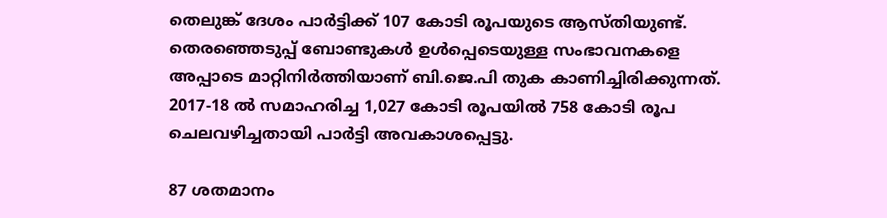തെലുങ്ക് ദേശം പാര്‍ട്ടിക്ക് 107 കോടി രൂപയുടെ ആസ്തിയുണ്ട്. തെരഞ്ഞെടുപ്പ് ബോണ്ടുകള്‍ ഉള്‍പ്പെടെയുള്ള സംഭാവനകളെ അപ്പാടെ മാറ്റിനിര്‍ത്തിയാണ് ബി.ജെ.പി തുക കാണിച്ചിരിക്കുന്നത്. 2017-18 ല്‍ സമാഹരിച്ച 1,027 കോടി രൂപയില്‍ 758 കോടി രൂപ ചെലവഴിച്ചതായി പാര്‍ട്ടി അവകാശപ്പെട്ടു.

87 ശതമാനം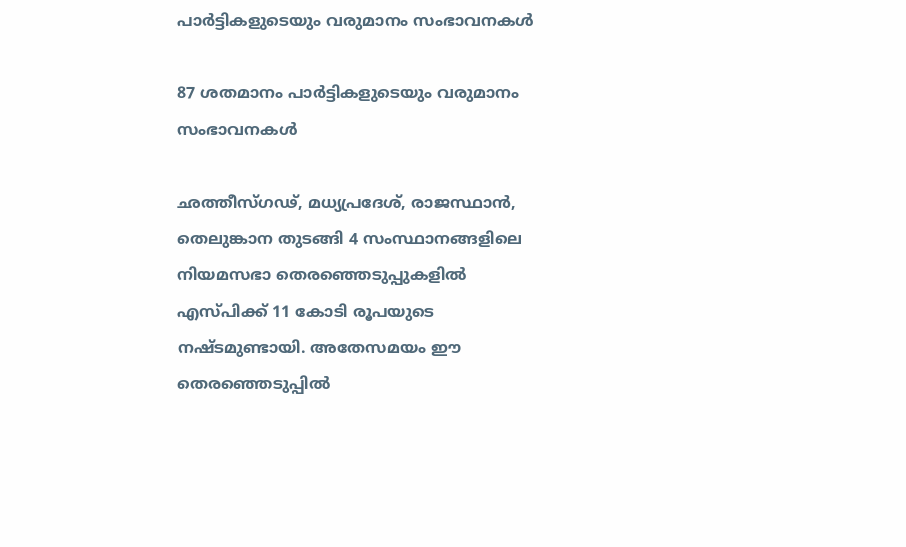പാര്‍ട്ടികളുടെയും വരുമാനം സംഭാവനകള്‍

87 ശതമാനം പാര്‍ട്ടികളുടെയും വരുമാനം സംഭാവനകള്‍

ഛത്തീസ്ഗഢ്, മധ്യപ്രദേശ്, രാജസ്ഥാന്‍, തെലുങ്കാന തുടങ്ങി 4 സംസ്ഥാനങ്ങളിലെ നിയമസഭാ തെരഞ്ഞെടുപ്പുകളില്‍ എസ്പിക്ക് 11 കോടി രൂപയുടെ നഷ്ടമുണ്ടായി. അതേസമയം ഈ തെരഞ്ഞെടുപ്പില്‍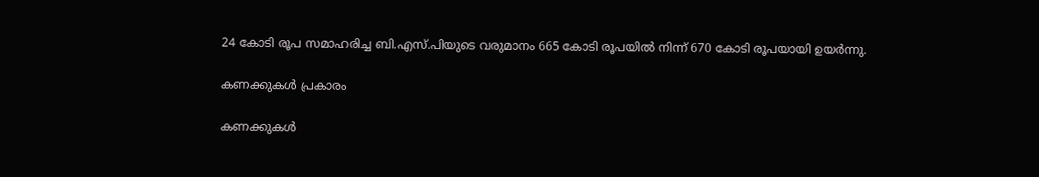24 കോടി രൂപ സമാഹരിച്ച ബി.എസ്.പിയുടെ വരുമാനം 665 കോടി രൂപയില്‍ നിന്ന് 670 കോടി രൂപയായി ഉയര്‍ന്നു.

കണക്കുകള്‍ പ്രകാരം

കണക്കുകള്‍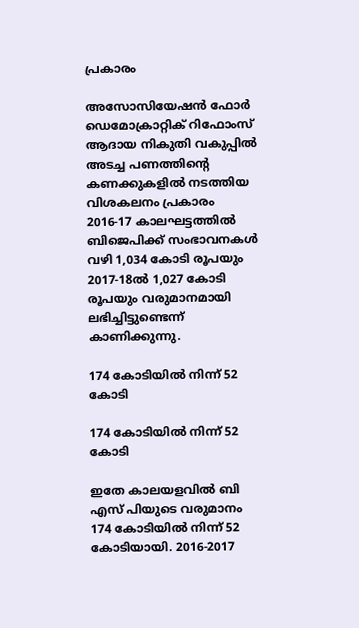പ്രകാരം

അസോസിയേഷന്‍ ഫോര്‍ ഡെമോക്രാറ്റിക് റിഫോംസ് ആദായ നികുതി വകുപ്പില്‍ അടച്ച പണത്തിന്റെ കണക്കുകളില്‍ നടത്തിയ വിശകലനം പ്രകാരം 2016-17 കാലഘട്ടത്തില്‍ ബിജെപിക്ക് സംഭാവനകള്‍ വഴി 1,034 കോടി രൂപയും 2017-18ല്‍ 1,027 കോടി രൂപയും വരുമാനമായി ലഭിച്ചിട്ടുണ്ടെന്ന് കാണിക്കുന്നു.

174 കോടിയില്‍ നിന്ന് 52 കോടി

174 കോടിയില്‍ നിന്ന് 52 കോടി

ഇതേ കാലയളവില്‍ ബി എസ് പിയുടെ വരുമാനം 174 കോടിയില്‍ നിന്ന് 52 കോടിയായി. 2016-2017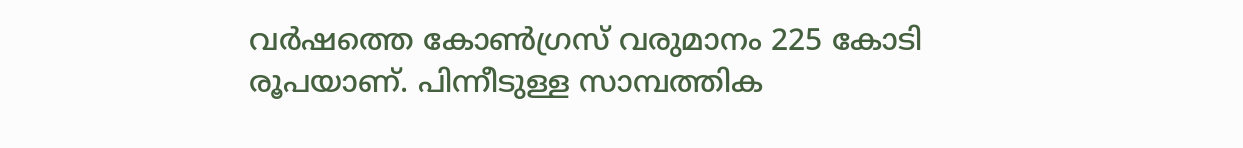വര്‍ഷത്തെ കോണ്‍ഗ്രസ് വരുമാനം 225 കോടി രൂപയാണ്. പിന്നീടുള്ള സാമ്പത്തിക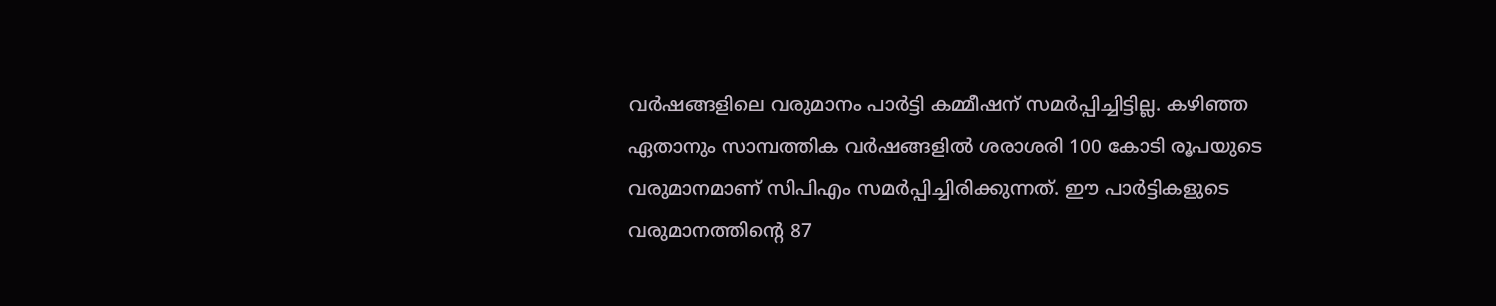വര്‍ഷങ്ങളിലെ വരുമാനം പാര്‍ട്ടി കമ്മീഷന് സമര്‍പ്പിച്ചിട്ടില്ല. കഴിഞ്ഞ ഏതാനും സാമ്പത്തിക വര്‍ഷങ്ങളില്‍ ശരാശരി 100 കോടി രൂപയുടെ വരുമാനമാണ് സിപിഎം സമര്‍പ്പിച്ചിരിക്കുന്നത്. ഈ പാര്‍ട്ടികളുടെ വരുമാനത്തിന്റെ 87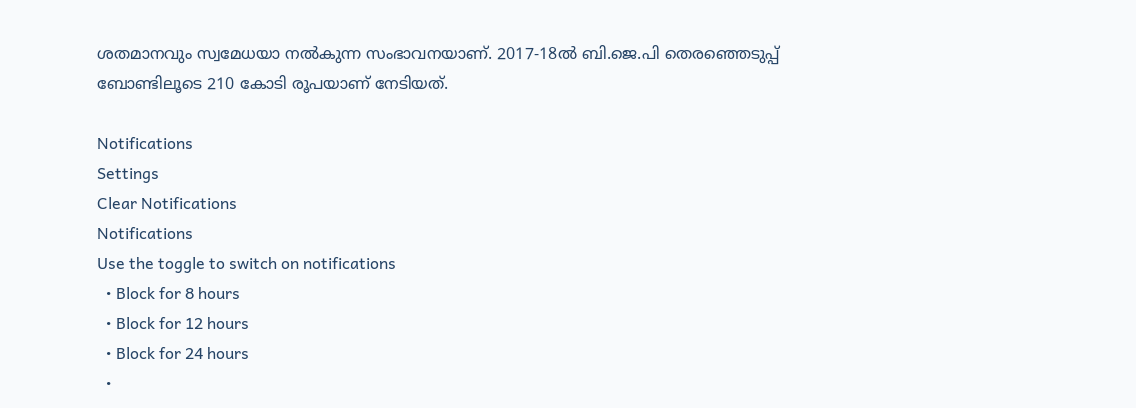ശതമാനവും സ്വമേധയാ നല്‍കുന്ന സംഭാവനയാണ്. 2017-18ല്‍ ബി.ജെ.പി തെരഞ്ഞെടുപ്പ് ബോണ്ടിലൂടെ 210 കോടി രൂപയാണ് നേടിയത്.

Notifications
Settings
Clear Notifications
Notifications
Use the toggle to switch on notifications
  • Block for 8 hours
  • Block for 12 hours
  • Block for 24 hours
  •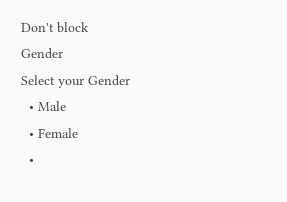Don't block
Gender
Select your Gender
  • Male
  • Female
  •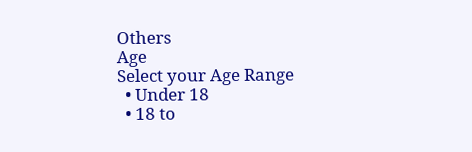Others
Age
Select your Age Range
  • Under 18
  • 18 to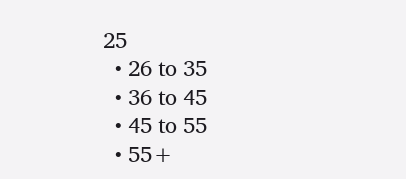25
  • 26 to 35
  • 36 to 45
  • 45 to 55
  • 55+